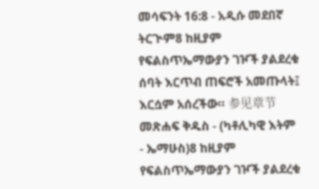መሳፍንት 16:8 - አዲሱ መደበኛ ትርጒም8 ከዚያም የፍልስጥኤማውያን ገዦች ያልደረቁ ሰባት እርጥብ ጠፍሮች አመጡላት፤ እርሷም አሰረችው። 参见章节መጽሐፍ ቅዱስ - (ካቶሊካዊ እትም - ኤማሁስ)8 ከዚያም የፍልስጥኤማውያን ገዦች ያልደረቁ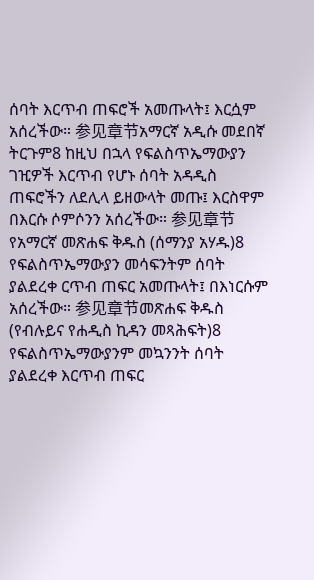ሰባት እርጥብ ጠፍሮች አመጡላት፤ እርሷም አሰረችው። 参见章节አማርኛ አዲሱ መደበኛ ትርጉም8 ከዚህ በኋላ የፍልስጥኤማውያን ገዢዎች እርጥብ የሆኑ ሰባት አዳዲስ ጠፍሮችን ለደሊላ ይዘውላት መጡ፤ እርስዋም በእርሱ ሶምሶንን አሰረችው። 参见章节የአማርኛ መጽሐፍ ቅዱስ (ሰማንያ አሃዱ)8 የፍልስጥኤማውያን መሳፍንትም ሰባት ያልደረቀ ርጥብ ጠፍር አመጡላት፤ በእነርሱም አሰረችው። 参见章节መጽሐፍ ቅዱስ (የብሉይና የሐዲስ ኪዳን መጻሕፍት)8 የፍልስጥኤማውያንም መኳንንት ሰባት ያልደረቀ እርጥብ ጠፍር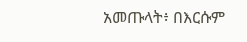አመጡላት፥ በእርሱም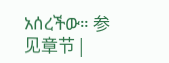አሰረችው። 参见章节 |